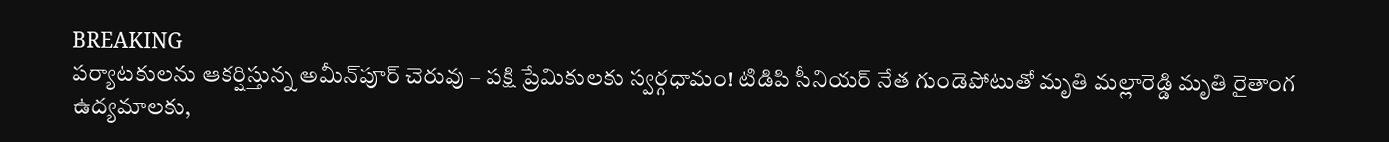BREAKING
పర్యాటకులను ఆకర్షిస్తున్న అమీన్‌పూర్ చెరువు – పక్షి ప్రేమికులకు స్వర్గధామం! టిడిపి సీనియర్ నేత గుండెపోటుతో మృతి మల్లారెడ్డి మృతి రైతాంగ ఉద్యమాలకు,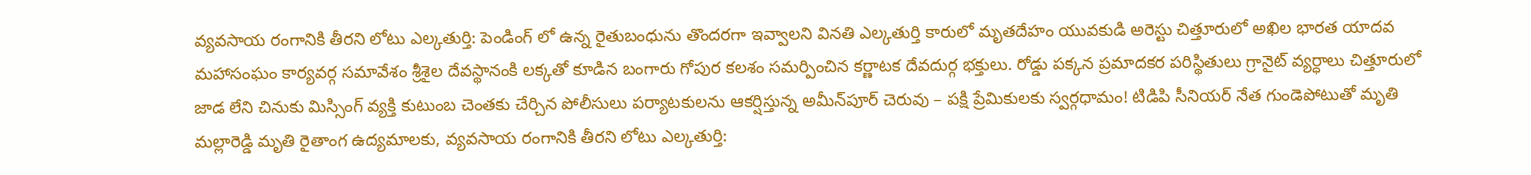వ్యవసాయ రంగానికి తీరని లోటు ఎల్కతుర్తి: పెండింగ్ లో ఉన్న రైతుబంధును తొందరగా ఇవ్వాలని వినతి ఎల్కతుర్తి కారులో మృతదేహం యువకుడి అరెస్టు చిత్తూరులో అఖిల భారత యాదవ మహాసంఘం కార్యవర్గ సమావేశం శ్రీశైల దేవస్థానంకి లక్కతో కూడిన బంగారు గోపుర కలశం సమర్పించిన కర్ణాటక దేవదుర్గ భక్తులు. రోడ్డు పక్కన ప్రమాదకర పరిస్థితులు గ్రానైట్ వ్యర్ధాలు చిత్తూరులో జాడ లేని చినుకు మిస్సింగ్ వ్యక్తి కుటుంబ చెంతకు చేర్చిన పోలీసులు పర్యాటకులను ఆకర్షిస్తున్న అమీన్‌పూర్ చెరువు – పక్షి ప్రేమికులకు స్వర్గధామం! టిడిపి సీనియర్ నేత గుండెపోటుతో మృతి మల్లారెడ్డి మృతి రైతాంగ ఉద్యమాలకు, వ్యవసాయ రంగానికి తీరని లోటు ఎల్కతుర్తి: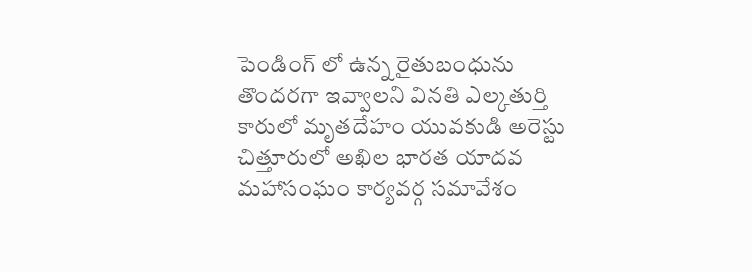పెండింగ్ లో ఉన్న రైతుబంధును తొందరగా ఇవ్వాలని వినతి ఎల్కతుర్తి కారులో మృతదేహం యువకుడి అరెస్టు చిత్తూరులో అఖిల భారత యాదవ మహాసంఘం కార్యవర్గ సమావేశం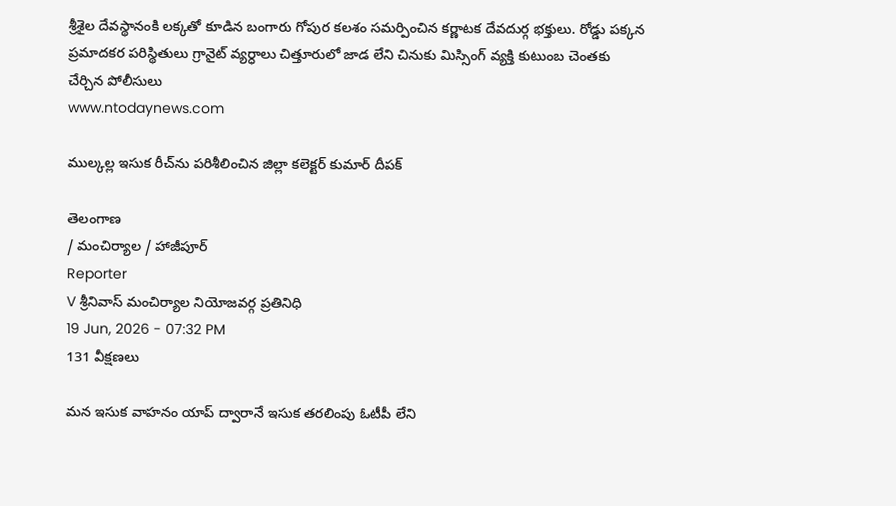శ్రీశైల దేవస్థానంకి లక్కతో కూడిన బంగారు గోపుర కలశం సమర్పించిన కర్ణాటక దేవదుర్గ భక్తులు. రోడ్డు పక్కన ప్రమాదకర పరిస్థితులు గ్రానైట్ వ్యర్ధాలు చిత్తూరులో జాడ లేని చినుకు మిస్సింగ్ వ్యక్తి కుటుంబ చెంతకు చేర్చిన పోలీసులు
www.ntodaynews.com

ముల్కల్ల ఇసుక రీచ్‌ను పరిశీలించిన జిల్లా కలెక్టర్ కుమార్ దీపక్

తెలంగాణ
/ మంచిర్యాల / హాజీపూర్
Reporter
V శ్రీనివాస్ మంచిర్యాల నియోజవర్గ ప్రతినిధి
19 Jun, 2026 - 07:32 PM
131 వీక్షణలు

మన ఇసుక వాహనం యాప్ ద్వారానే ఇసుక తరలింపు ఓటీపీ లేని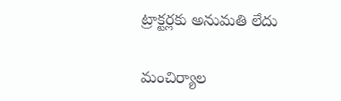ట్రాక్టర్లకు అనుమతి లేదు

మంచిర్యాల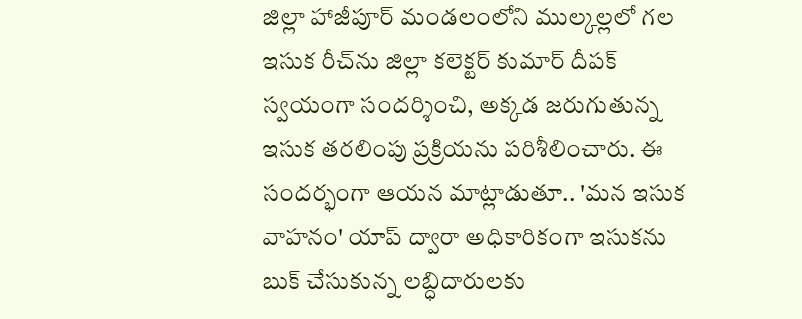జిల్లా హాజీపూర్ మండలంలోని ముల్కల్లలో గల ఇసుక రీచ్‌ను జిల్లా కలెక్టర్ కుమార్ దీపక్ స్వయంగా సందర్శించి, అక్కడ జరుగుతున్న ఇసుక తరలింపు ప్రక్రియను పరిశీలించారు. ఈ సందర్భంగా ఆయన మాట్లాడుతూ.. 'మన ఇసుక వాహనం' యాప్ ద్వారా అధికారికంగా ఇసుకను బుక్ చేసుకున్న లబ్ధిదారులకు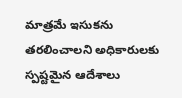మాత్రమే ఇసుకను తరలించాలని అధికారులకు స్పష్టమైన ఆదేశాలు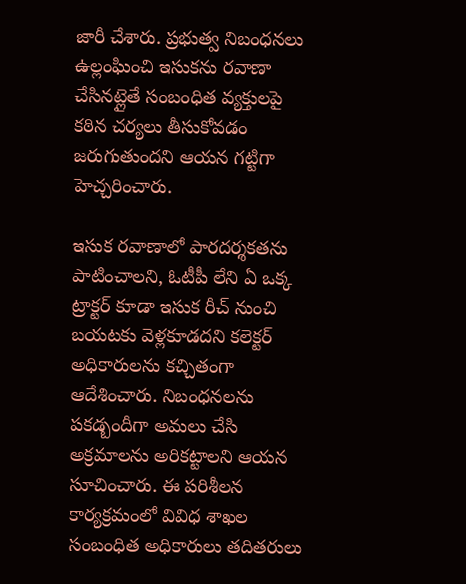జారీ చేశారు. ప్రభుత్వ నిబంధనలు ఉల్లంఘించి ఇసుకను రవాణా చేసినట్లైతే సంబంధిత వ్యక్తులపై కఠిన చర్యలు తీసుకోవడం జరుగుతుందని ఆయన గట్టిగా హెచ్చరించారు.

ఇసుక రవాణాలో పారదర్శకతను పాటించాలని, ఓటీపీ లేని ఏ ఒక్క ట్రాక్టర్‌ కూడా ఇసుక రీచ్ నుంచి బయటకు వెళ్లకూడదని కలెక్టర్ అధికారులను కచ్చితంగా ఆదేశించారు. నిబంధనలను పకడ్బందీగా అమలు చేసి అక్రమాలను అరికట్టాలని ఆయన సూచించారు. ఈ పరిశీలన కార్యక్రమంలో వివిధ శాఖల సంబంధిత అధికారులు తదితరులు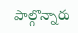పాల్గొన్నారు